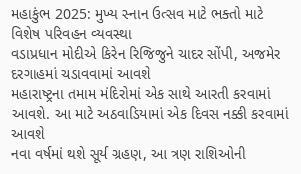મહાકુંભ 2025: મુખ્ય સ્નાન ઉત્સવ માટે ભક્તો માટે વિશેષ પરિવહન વ્યવસ્થા
વડાપ્રધાન મોદીએ કિરેન રિજિજુને ચાદર સોંપી, અજમેર દરગાહમાં ચડાવવામાં આવશે
મહારાષ્ટ્રના તમામ મંદિરોમાં એક સાથે આરતી કરવામાં આવશે. આ માટે અઠવાડિયામાં એક દિવસ નક્કી કરવામાં આવશે
નવા વર્ષમાં થશે સૂર્ય ગ્રહણ, આ ત્રણ રાશિઓની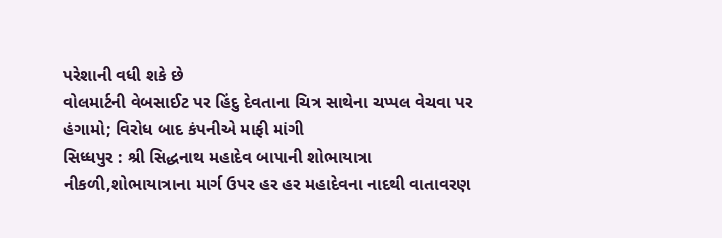પરેશાની વધી શકે છે
વોલમાર્ટની વેબસાઈટ પર હિંદુ દેવતાના ચિત્ર સાથેના ચપ્પલ વેચવા પર હંગામો; વિરોધ બાદ કંપનીએ માફી માંગી
સિધ્ધપુર : શ્રી સિદ્ધનાથ મહાદેવ બાપાની શોભાયાત્રા નીકળી,શોભાયાત્રાના માર્ગ ઉપર હર હર મહાદેવના નાદથી વાતાવરણ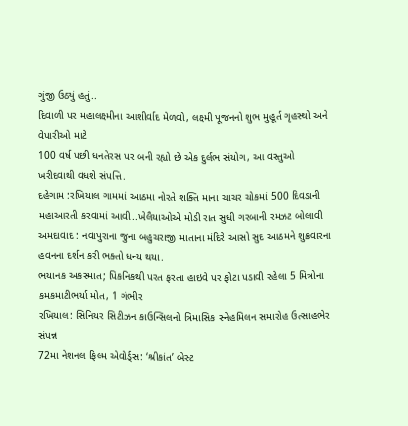ગુંજી ઉઠ્યું હતું..
દિવાળી પર મહાલક્ષ્મીના આશીર્વાદ મેળવો, લક્ષ્મી પૂજનનો શુભ મુહૂર્ત ગૃહસ્થો અને વેપારીઓ માટે
100 વર્ષ પછી ધનતેરસ પર બની રહ્યો છે એક દુર્લભ સંયોગ, આ વસ્તુઓ ખરીદવાથી વધશે સંપત્તિ.
દહેગામ :રખિયાલ ગામમાં આઠમા નોરતે શક્તિ માના ચાચર ચોકમાં 500 દિવડાની મહાઆરતી કરવામાં આવી..ખેલૈયાઓએ મોડી રાત સુધી ગરબાની રમઝટ બોલાવી
અમદાવાદ : નવાપુરાના જુના બહુચરાજી માતાના મંદિરે આસો સુદ આઠમને શુક્રવારના હવનના દર્શન કરી ભક્તો ધન્ય થયા.
ભયાનક અકસ્માત; પિકનિકથી પરત ફરતા હાઇવે પર ફોટા પડાવી રહેલા 5 મિત્રોના કમકમાટીભર્યા મોત, 1 ગંભીર
રખિયાલ: સિનિયર સિટીઝન કાઉન્સિલનો ત્રિમાસિક સ્નેહમિલન સમારોહ ઉત્સાહભેર સંપન્ન
72મા નેશનલ ફિલ્મ એવોર્ડ્સ: ‘શ્રીકાંત’ બેસ્ટ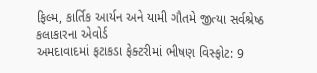ફિલ્મ, કાર્તિક આર્યન અને યામી ગૌતમે જીત્યા સર્વશ્રેષ્ઠ કલાકારના એવોર્ડ
અમદાવાદમાં ફટાકડા ફેક્ટરીમાં ભીષણ વિસ્ફોટ: 9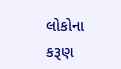લોકોના કરૂણ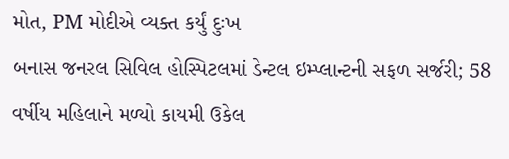મોત, PM મોદીએ વ્યક્ત કર્યું દુઃખ
બનાસ જનરલ સિવિલ હોસ્પિટલમાં ડેન્ટલ ઇમ્પ્લાન્ટની સફળ સર્જરી; 58 વર્ષીય મહિલાને મળ્યો કાયમી ઉકેલ